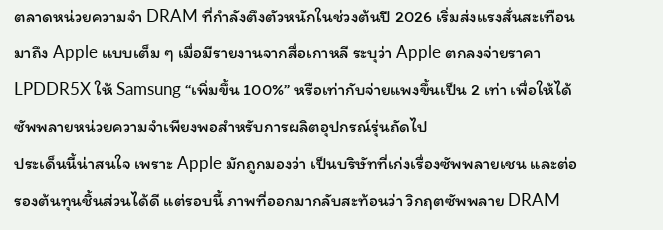ตลาดหน่วยความจำ DRAM ที่กำลังตึงตัวหนักในช่วงต้นปี 2026 เริ่มส่งแรงสั่นสะเทือนมาถึง Apple แบบเต็ม ๆ เมื่อมีรายงานจากสื่อเกาหลี ระบุว่า Apple ตกลงจ่ายราคา LPDDR5X ให้ Samsung “เพิ่มขึ้น 100%” หรือเท่ากับจ่ายแพงขึ้นเป็น 2 เท่า เพื่อให้ได้ซัพพลายหน่วยความจำเพียงพอสำหรับการผลิตอุปกรณ์รุ่นถัดไป
ประเด็นนี้น่าสนใจ เพราะ Apple มักถูกมองว่า เป็นบริษัทที่เก่งเรื่องซัพพลายเชน และต่อรองต้นทุนชิ้นส่วนได้ดี แต่รอบนี้ ภาพที่ออกมากลับสะท้อนว่า วิกฤตซัพพลาย DRAM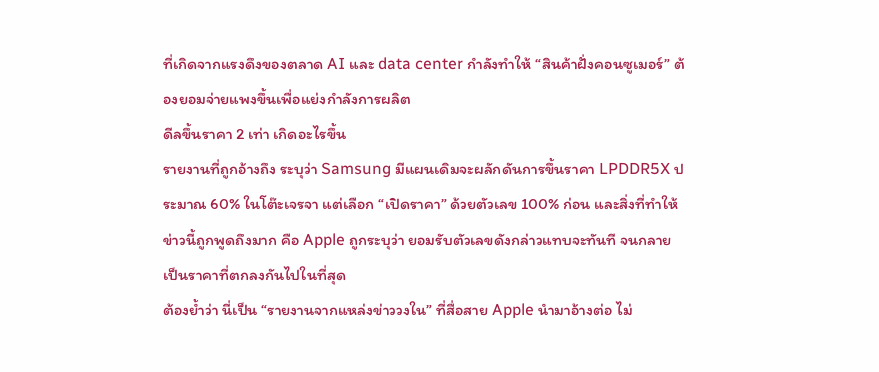ที่เกิดจากแรงดึงของตลาด AI และ data center กำลังทำให้ “สินค้าฝั่งคอนซูเมอร์” ต้องยอมจ่ายแพงขึ้นเพื่อแย่งกำลังการผลิต
ดีลขึ้นราคา 2 เท่า เกิดอะไรขึ้น
รายงานที่ถูกอ้างถึง ระบุว่า Samsung มีแผนเดิมจะผลักดันการขึ้นราคา LPDDR5X ประมาณ 60% ในโต๊ะเจรจา แต่เลือก “เปิดราคา” ด้วยตัวเลข 100% ก่อน และสิ่งที่ทำให้ข่าวนี้ถูกพูดถึงมาก คือ Apple ถูกระบุว่า ยอมรับตัวเลขดังกล่าวแทบจะทันที จนกลายเป็นราคาที่ตกลงกันไปในที่สุด
ต้องย้ำว่า นี่เป็น “รายงานจากแหล่งข่าววงใน” ที่สื่อสาย Apple นำมาอ้างต่อ ไม่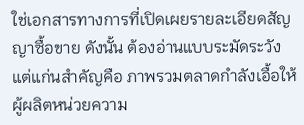ใช่เอกสารทางการที่เปิดเผยรายละเอียดสัญญาซื้อขาย ดังนั้น ต้องอ่านแบบระมัดระวัง แต่แก่นสำคัญคือ ภาพรวมตลาดกำลังเอื้อให้ผู้ผลิตหน่วยความ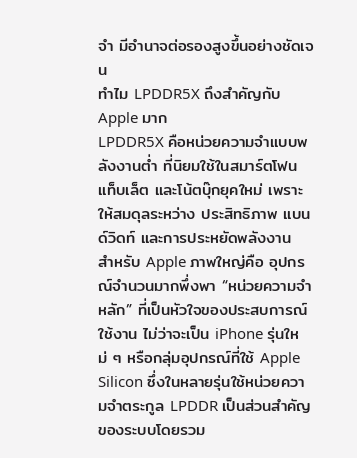จำ มีอำนาจต่อรองสูงขึ้นอย่างชัดเจน
ทำไม LPDDR5X ถึงสำคัญกับ Apple มาก
LPDDR5X คือหน่วยความจำแบบพลังงานต่ำ ที่นิยมใช้ในสมาร์ตโฟน แท็บเล็ต และโน้ตบุ๊กยุคใหม่ เพราะให้สมดุลระหว่าง ประสิทธิภาพ แบนด์วิดท์ และการประหยัดพลังงาน
สำหรับ Apple ภาพใหญ่คือ อุปกรณ์จำนวนมากพึ่งพา “หน่วยความจำหลัก” ที่เป็นหัวใจของประสบการณ์ใช้งาน ไม่ว่าจะเป็น iPhone รุ่นใหม่ ๆ หรือกลุ่มอุปกรณ์ที่ใช้ Apple Silicon ซึ่งในหลายรุ่นใช้หน่วยความจำตระกูล LPDDR เป็นส่วนสำคัญของระบบโดยรวม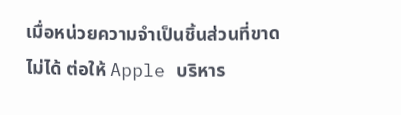เมื่อหน่วยความจำเป็นชิ้นส่วนที่ขาดไม่ได้ ต่อให้ Apple บริหาร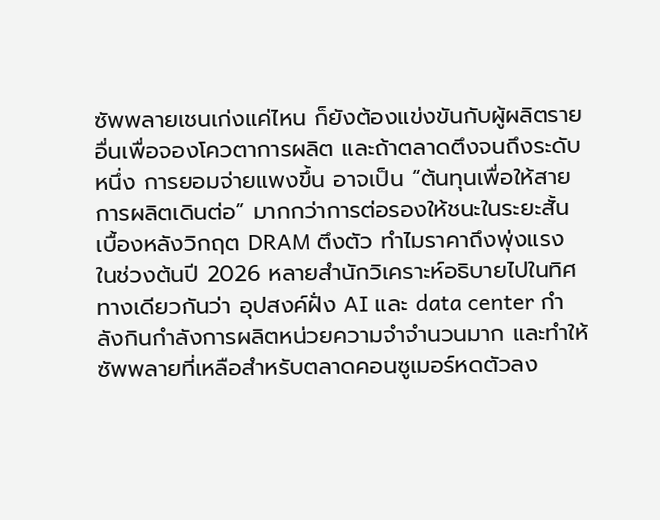ซัพพลายเชนเก่งแค่ไหน ก็ยังต้องแข่งขันกับผู้ผลิตรายอื่นเพื่อจองโควตาการผลิต และถ้าตลาดตึงจนถึงระดับหนึ่ง การยอมจ่ายแพงขึ้น อาจเป็น “ต้นทุนเพื่อให้สายการผลิตเดินต่อ” มากกว่าการต่อรองให้ชนะในระยะสั้น
เบื้องหลังวิกฤต DRAM ตึงตัว ทำไมราคาถึงพุ่งแรง
ในช่วงต้นปี 2026 หลายสำนักวิเคราะห์อธิบายไปในทิศทางเดียวกันว่า อุปสงค์ฝั่ง AI และ data center กำลังกินกำลังการผลิตหน่วยความจำจำนวนมาก และทำให้ซัพพลายที่เหลือสำหรับตลาดคอนซูเมอร์หดตัวลง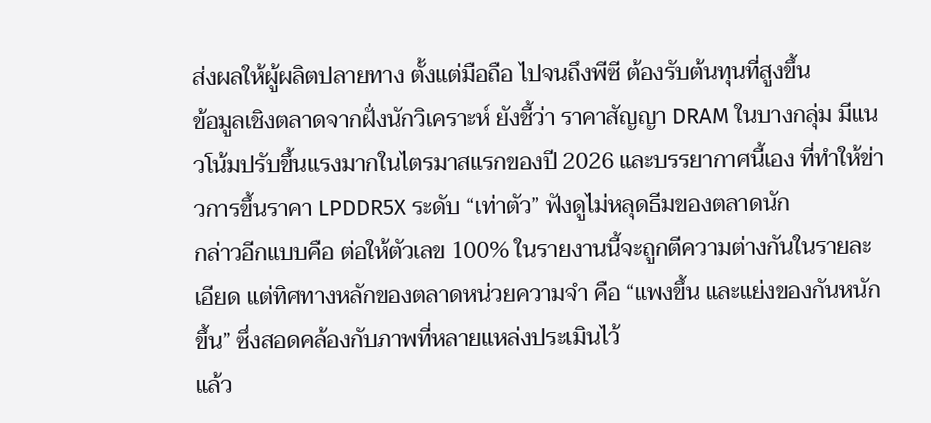ส่งผลให้ผู้ผลิตปลายทาง ตั้งแต่มือถือ ไปจนถึงพีซี ต้องรับต้นทุนที่สูงขึ้น
ข้อมูลเชิงตลาดจากฝั่งนักวิเคราะห์ ยังชี้ว่า ราคาสัญญา DRAM ในบางกลุ่ม มีแนวโน้มปรับขึ้นแรงมากในไตรมาสแรกของปี 2026 และบรรยากาศนี้เอง ที่ทำให้ข่าวการขึ้นราคา LPDDR5X ระดับ “เท่าตัว” ฟังดูไม่หลุดธีมของตลาดนัก
กล่าวอีกแบบคือ ต่อให้ตัวเลข 100% ในรายงานนี้จะถูกตีความต่างกันในรายละเอียด แต่ทิศทางหลักของตลาดหน่วยความจำ คือ “แพงขึ้น และแย่งของกันหนักขึ้น” ซึ่งสอดคล้องกับภาพที่หลายแหล่งประเมินไว้
แล้ว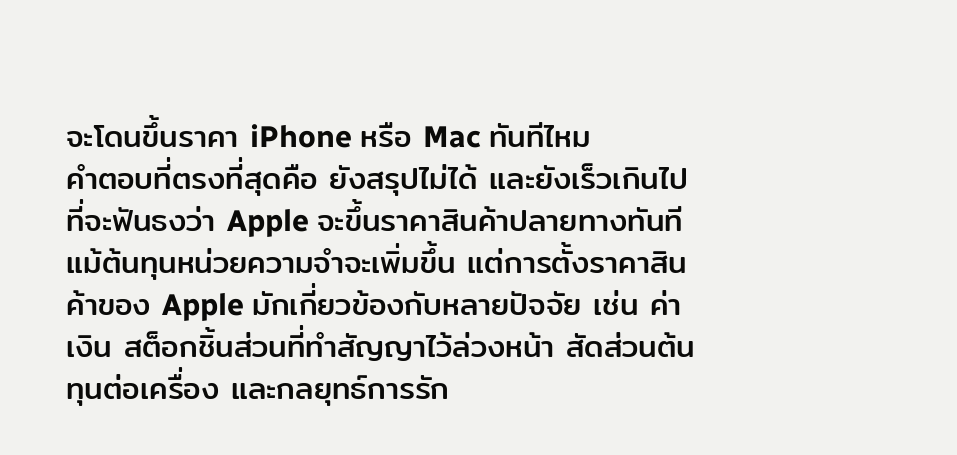จะโดนขึ้นราคา iPhone หรือ Mac ทันทีไหม
คำตอบที่ตรงที่สุดคือ ยังสรุปไม่ได้ และยังเร็วเกินไปที่จะฟันธงว่า Apple จะขึ้นราคาสินค้าปลายทางทันที
แม้ต้นทุนหน่วยความจำจะเพิ่มขึ้น แต่การตั้งราคาสินค้าของ Apple มักเกี่ยวข้องกับหลายปัจจัย เช่น ค่าเงิน สต็อกชิ้นส่วนที่ทำสัญญาไว้ล่วงหน้า สัดส่วนต้นทุนต่อเครื่อง และกลยุทธ์การรัก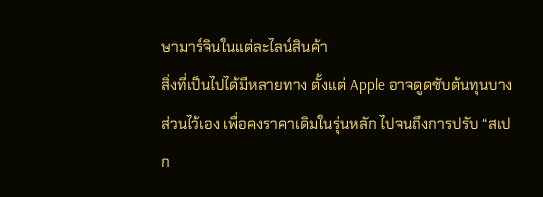ษามาร์จินในแต่ละไลน์สินค้า
สิ่งที่เป็นไปได้มีหลายทาง ตั้งแต่ Apple อาจดูดซับต้นทุนบางส่วนไว้เอง เพื่อคงราคาเดิมในรุ่นหลัก ไปจนถึงการปรับ “สเปก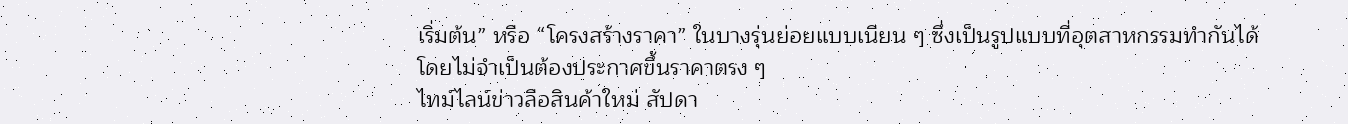เริ่มต้น” หรือ “โครงสร้างราคา” ในบางรุ่นย่อยแบบเนียน ๆ ซึ่งเป็นรูปแบบที่อุตสาหกรรมทำกันได้ โดยไม่จำเป็นต้องประกาศขึ้นราคาตรง ๆ
ไทม์ไลน์ข่าวลือสินค้าใหม่ สัปดา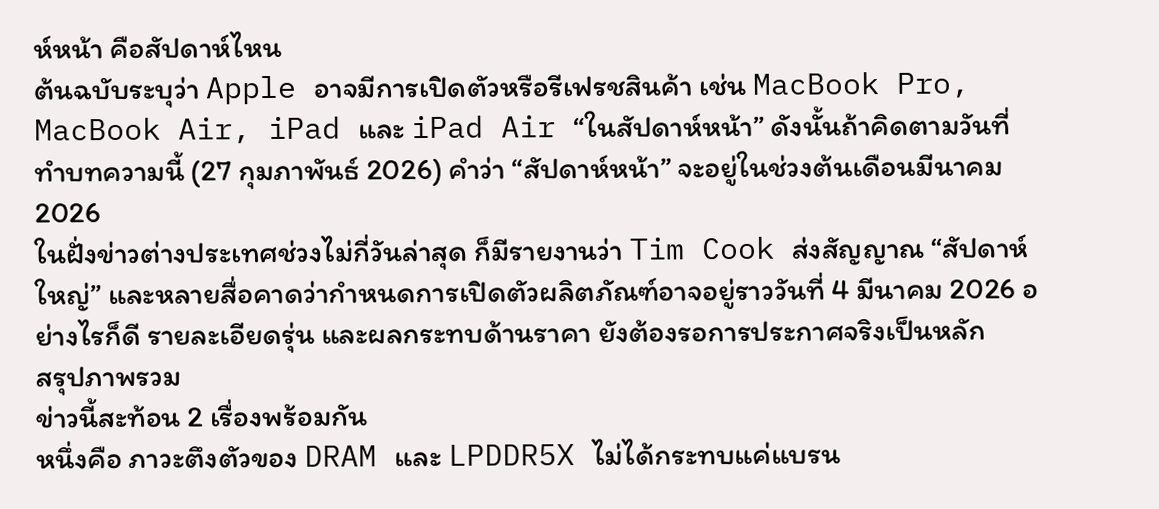ห์หน้า คือสัปดาห์ไหน
ต้นฉบับระบุว่า Apple อาจมีการเปิดตัวหรือรีเฟรชสินค้า เช่น MacBook Pro, MacBook Air, iPad และ iPad Air “ในสัปดาห์หน้า” ดังนั้นถ้าคิดตามวันที่ทำบทความนี้ (27 กุมภาพันธ์ 2026) คำว่า “สัปดาห์หน้า” จะอยู่ในช่วงต้นเดือนมีนาคม 2026
ในฝั่งข่าวต่างประเทศช่วงไม่กี่วันล่าสุด ก็มีรายงานว่า Tim Cook ส่งสัญญาณ “สัปดาห์ใหญ่” และหลายสื่อคาดว่ากำหนดการเปิดตัวผลิตภัณฑ์อาจอยู่ราววันที่ 4 มีนาคม 2026 อย่างไรก็ดี รายละเอียดรุ่น และผลกระทบด้านราคา ยังต้องรอการประกาศจริงเป็นหลัก
สรุปภาพรวม
ข่าวนี้สะท้อน 2 เรื่องพร้อมกัน
หนึ่งคือ ภาวะตึงตัวของ DRAM และ LPDDR5X ไม่ได้กระทบแค่แบรน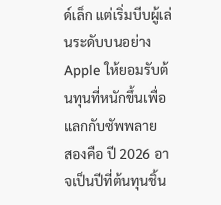ด์เล็ก แต่เริ่มบีบผู้เล่นระดับบนอย่าง Apple ให้ยอมรับต้นทุนที่หนักขึ้นเพื่อแลกกับซัพพลาย
สองคือ ปี 2026 อาจเป็นปีที่ต้นทุนชิ้น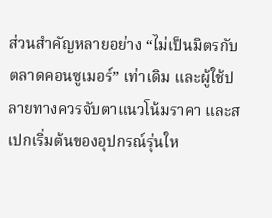ส่วนสำคัญหลายอย่าง “ไม่เป็นมิตรกับตลาดคอนซูเมอร์” เท่าเดิม และผู้ใช้ปลายทางควรจับตาแนวโน้มราคา และสเปกเริ่มต้นของอุปกรณ์รุ่นให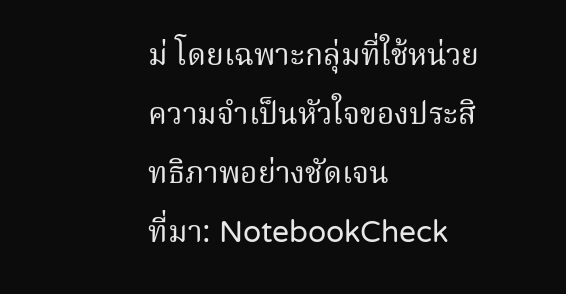ม่ โดยเฉพาะกลุ่มที่ใช้หน่วยความจำเป็นหัวใจของประสิทธิภาพอย่างชัดเจน
ที่มา: NotebookCheck